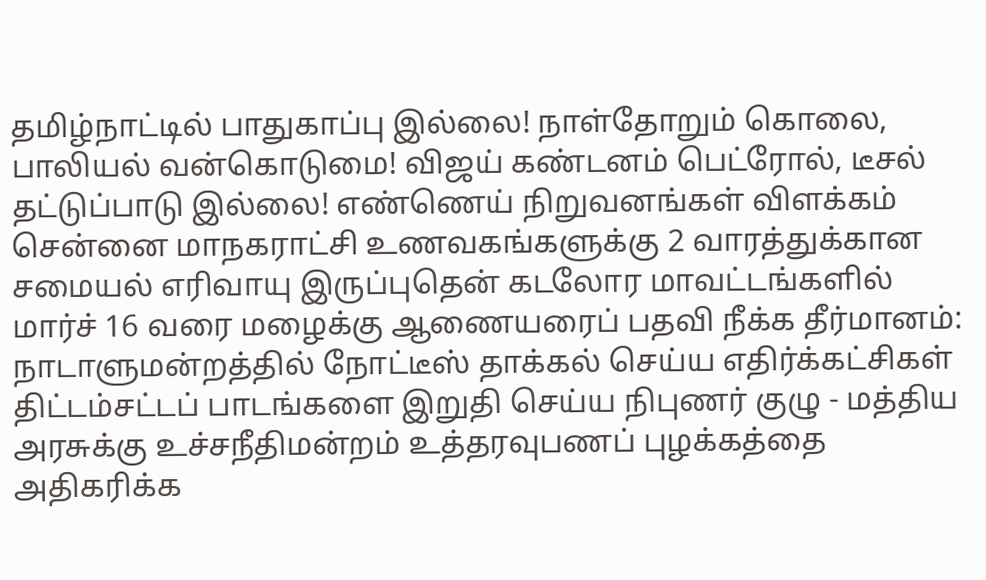தமிழ்நாட்டில் பாதுகாப்பு இல்லை! நாள்தோறும் கொலை, பாலியல் வன்கொடுமை! விஜய் கண்டனம் பெட்ரோல், டீசல் தட்டுப்பாடு இல்லை! எண்ணெய் நிறுவனங்கள் விளக்கம் சென்னை மாநகராட்சி உணவகங்களுக்கு 2 வாரத்துக்கான சமையல் எரிவாயு இருப்புதென் கடலோர மாவட்டங்களில் மார்ச் 16 வரை மழைக்கு ஆணையரைப் பதவி நீக்க தீர்மானம்: நாடாளுமன்றத்தில் நோட்டீஸ் தாக்கல் செய்ய எதிர்க்கட்சிகள் திட்டம்சட்டப் பாடங்களை இறுதி செய்ய நிபுணர் குழு - மத்திய அரசுக்கு உச்சநீதிமன்றம் உத்தரவுபணப் புழக்கத்தை அதிகரிக்க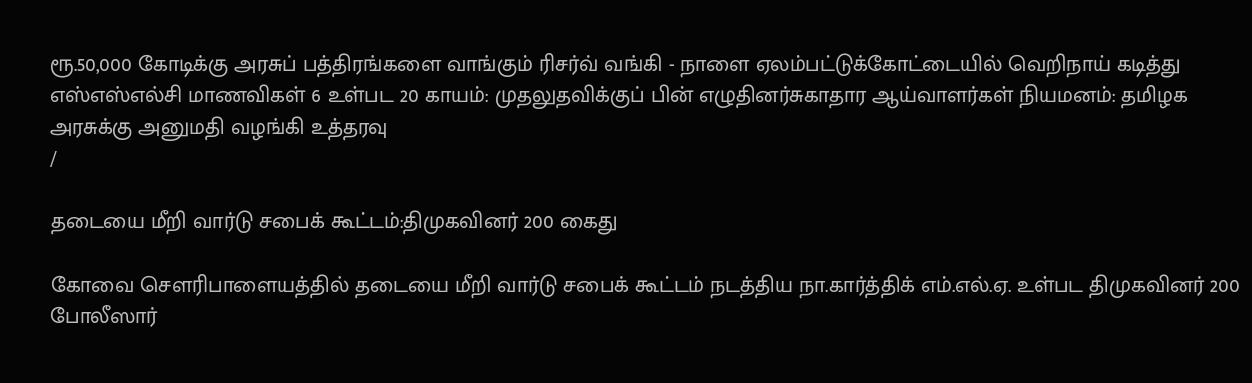ரூ.50,000 கோடிக்கு அரசுப் பத்திரங்களை வாங்கும் ரிசர்வ் வங்கி - நாளை ஏலம்பட்டுக்கோட்டையில் வெறிநாய் கடித்து எஸ்எஸ்எல்சி மாணவிகள் 6 உள்பட 20 காயம்: முதலுதவிக்குப் பின் எழுதினர்சுகாதார ஆய்வாளர்கள் நியமனம்: தமிழக அரசுக்கு அனுமதி வழங்கி உத்தரவு
/

தடையை மீறி வார்டு சபைக் கூட்டம்:திமுகவினர் 200 கைது

கோவை சௌரிபாளையத்தில் தடையை மீறி வார்டு சபைக் கூட்டம் நடத்திய நா.கார்த்திக் எம்.எல்.ஏ. உள்பட திமுகவினர் 200 போலீஸார்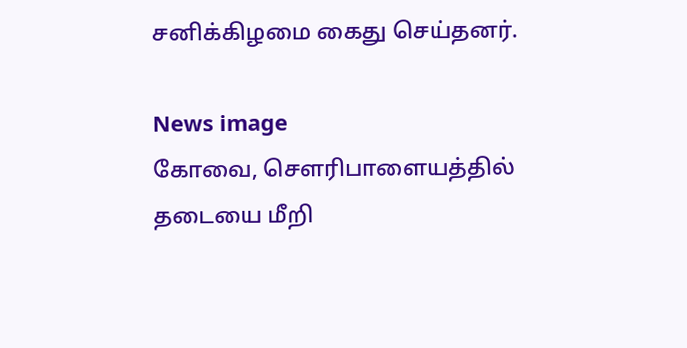சனிக்கிழமை கைது செய்தனர்.

News image
கோவை, சௌரிபாளையத்தில் தடையை மீறி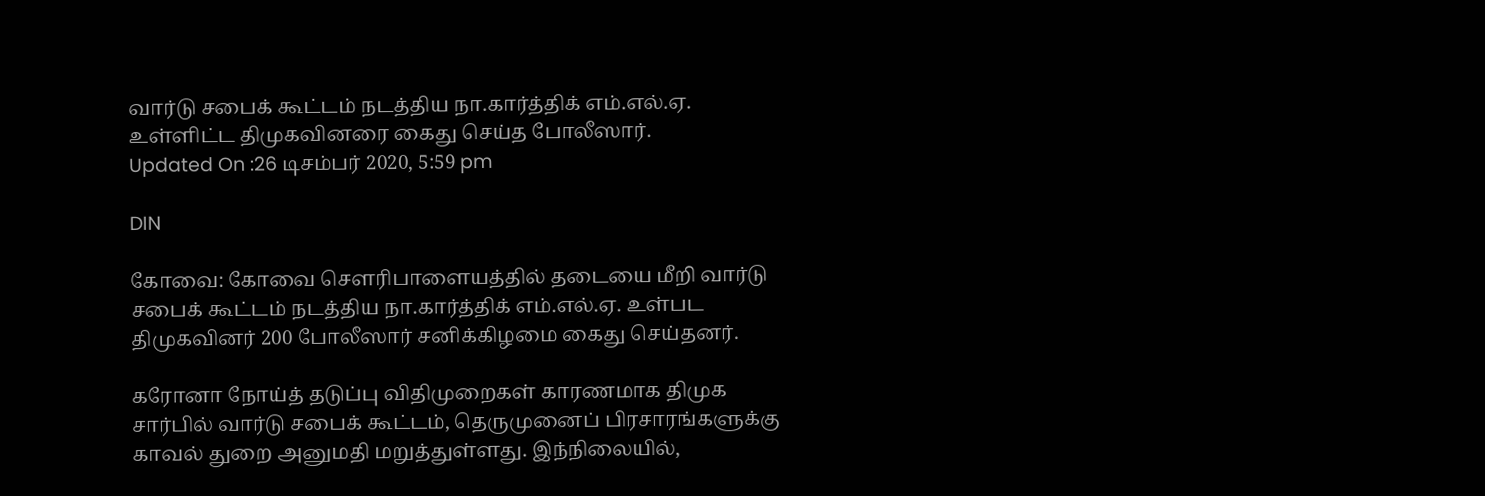வார்டு சபைக் கூட்டம் நடத்திய நா.கார்த்திக் எம்.எல்.ஏ. உள்ளிட்ட திமுகவினரை கைது செய்த போலீஸார்.
Updated On :26 டிசம்பர் 2020, 5:59 pm

DIN

கோவை: கோவை சௌரிபாளையத்தில் தடையை மீறி வார்டு சபைக் கூட்டம் நடத்திய நா.கார்த்திக் எம்.எல்.ஏ. உள்பட திமுகவினர் 200 போலீஸார் சனிக்கிழமை கைது செய்தனர்.

கரோனா நோய்த் தடுப்பு விதிமுறைகள் காரணமாக திமுக சார்பில் வார்டு சபைக் கூட்டம், தெருமுனைப் பிரசாரங்களுக்கு காவல் துறை அனுமதி மறுத்துள்ளது. இந்நிலையில்,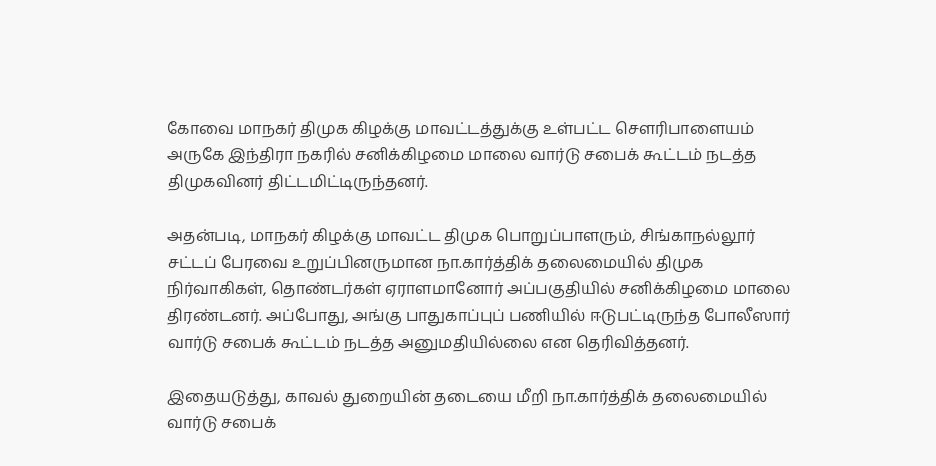கோவை மாநகர் திமுக கிழக்கு மாவட்டத்துக்கு உள்பட்ட செளரிபாளையம் அருகே இந்திரா நகரில் சனிக்கிழமை மாலை வார்டு சபைக் கூட்டம் நடத்த திமுகவினர் திட்டமிட்டிருந்தனர்.

அதன்படி, மாநகர் கிழக்கு மாவட்ட திமுக பொறுப்பாளரும், சிங்காநல்லூர் சட்டப் பேரவை உறுப்பினருமான நா.கார்த்திக் தலைமையில் திமுக நிர்வாகிகள், தொண்டர்கள் ஏராளமானோர் அப்பகுதியில் சனிக்கிழமை மாலை திரண்டனர். அப்போது, அங்கு பாதுகாப்புப் பணியில் ஈடுபட்டிருந்த போலீஸார் வார்டு சபைக் கூட்டம் நடத்த அனுமதியில்லை என தெரிவித்தனர்.

இதையடுத்து, காவல் துறையின் தடையை மீறி நா.கார்த்திக் தலைமையில் வார்டு சபைக்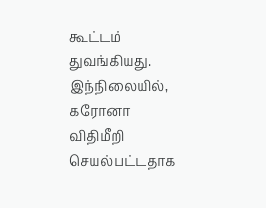கூட்டம் துவங்கியது. இந்நிலையில், கரோனா விதிமீறி செயல்பட்டதாக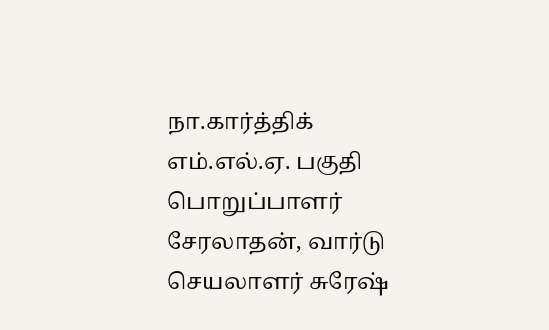நா.கார்த்திக் எம்.எல்.ஏ. பகுதி பொறுப்பாளர் சேரலாதன், வார்டு செயலாளர் சுரேஷ்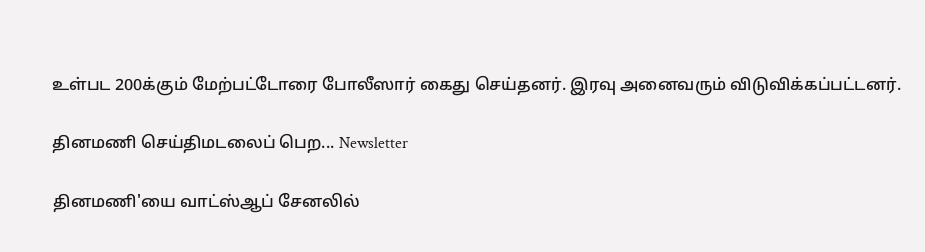உள்பட 200க்கும் மேற்பட்டோரை போலீஸார் கைது செய்தனர். இரவு அனைவரும் விடுவிக்கப்பட்டனர்.

தினமணி செய்திமடலைப் பெற... Newsletter

தினமணி'யை வாட்ஸ்ஆப் சேனலில்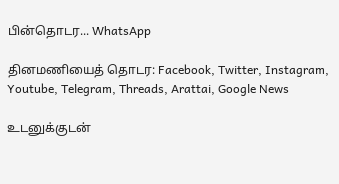பின்தொடர... WhatsApp

தினமணியைத் தொடர: Facebook, Twitter, Instagram, Youtube, Telegram, Threads, Arattai, Google News

உடனுக்குடன்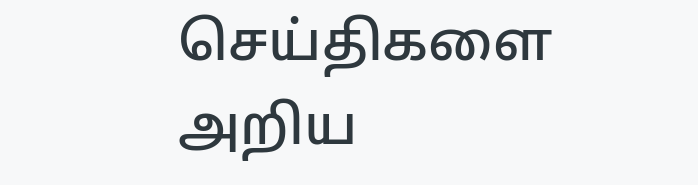செய்திகளை அறிய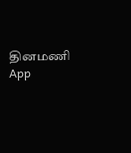தினமணி App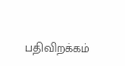பதிவிறக்கம்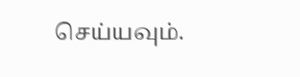செய்யவும்.